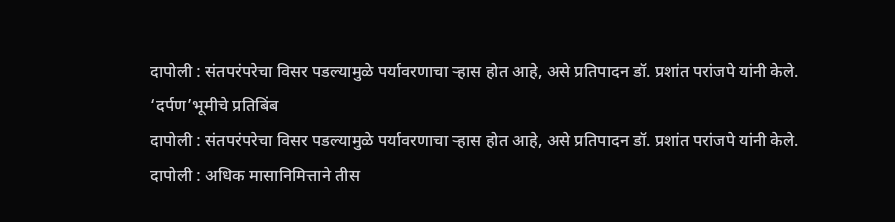दापोली : संतपरंपरेचा विसर पडल्यामुळे पर्यावरणाचा ऱ्हास होत आहे, असे प्रतिपादन डॉ. प्रशांत परांजपे यांनी केले.
‘दर्पण’भूमीचे प्रतिबिंब
दापोली : संतपरंपरेचा विसर पडल्यामुळे पर्यावरणाचा ऱ्हास होत आहे, असे प्रतिपादन डॉ. प्रशांत परांजपे यांनी केले.
दापोली : अधिक मासानिमित्ताने तीस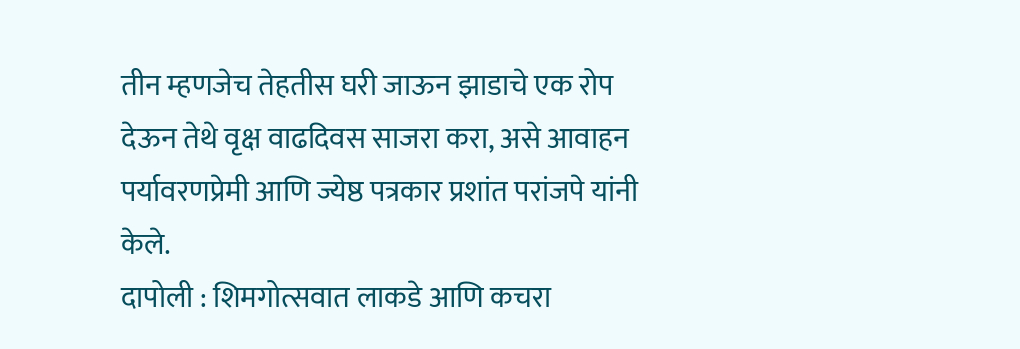तीन म्हणजेच तेहतीस घरी जाऊन झाडाचे एक रोप देऊन तेथे वृक्ष वाढदिवस साजरा करा, असे आवाहन पर्यावरणप्रेमी आणि ज्येष्ठ पत्रकार प्रशांत परांजपे यांनी केले.
दापोली : शिमगोत्सवात लाकडे आणि कचरा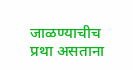जाळण्याचीच प्रथा असताना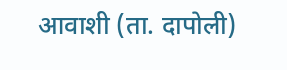आवाशी (ता. दापोली)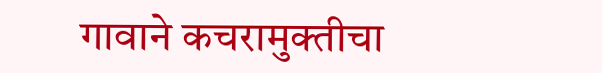गावाने कचरामुक्तीचा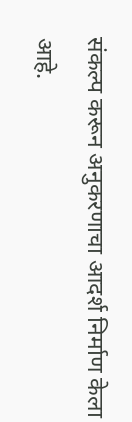संकल्प करून अनुकरणाचा आदर्श निर्माण केला आहे.